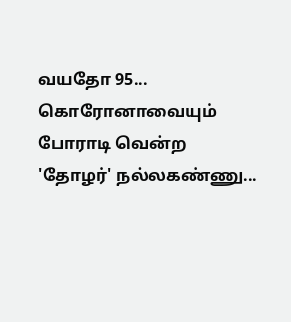வயதோ 95... கொரோனாவையும் போராடி வென்ற 'தோழர்' நல்லகண்ணு...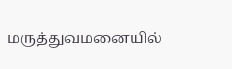மருத்துவமனையில்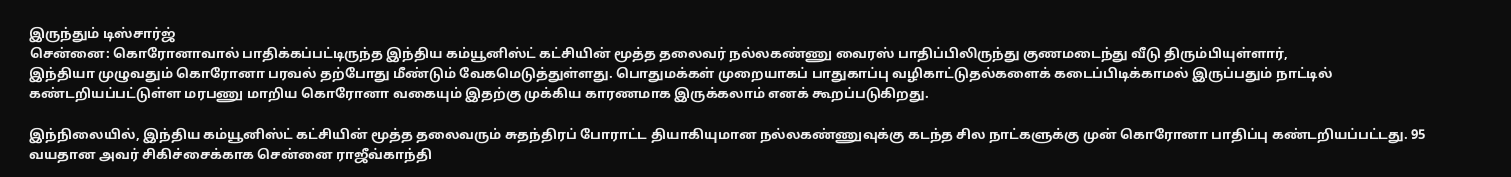இருந்தும் டிஸ்சார்ஜ்
சென்னை: கொரோனாவால் பாதிக்கப்பட்டிருந்த இந்திய கம்யூனிஸ்ட் கட்சியின் மூத்த தலைவர் நல்லகண்ணு வைரஸ் பாதிப்பிலிருந்து குணமடைந்து வீடு திரும்பியுள்ளார்,
இந்தியா முழுவதும் கொரோனா பரவல் தற்போது மீண்டும் வேகமெடுத்துள்ளது. பொதுமக்கள் முறையாகப் பாதுகாப்பு வழிகாட்டுதல்களைக் கடைப்பிடிக்காமல் இருப்பதும் நாட்டில் கண்டறியப்பட்டுள்ள மரபணு மாறிய கொரோனா வகையும் இதற்கு முக்கிய காரணமாக இருக்கலாம் எனக் கூறப்படுகிறது.

இந்நிலையில், இந்திய கம்யூனிஸ்ட் கட்சியின் மூத்த தலைவரும் சுதந்திரப் போராட்ட தியாகியுமான நல்லகண்ணுவுக்கு கடந்த சில நாட்களுக்கு முன் கொரோனா பாதிப்பு கண்டறியப்பட்டது. 95 வயதான அவர் சிகிச்சைக்காக சென்னை ராஜீவ்காந்தி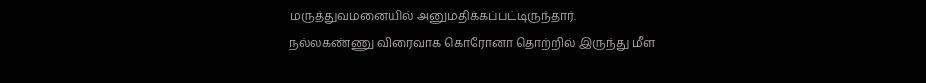மருத்துவமனையில் அனுமதிக்கப்பட்டிருந்தார்.
நல்லகண்ணு விரைவாக கொரோனா தொற்றில் இருந்து மீள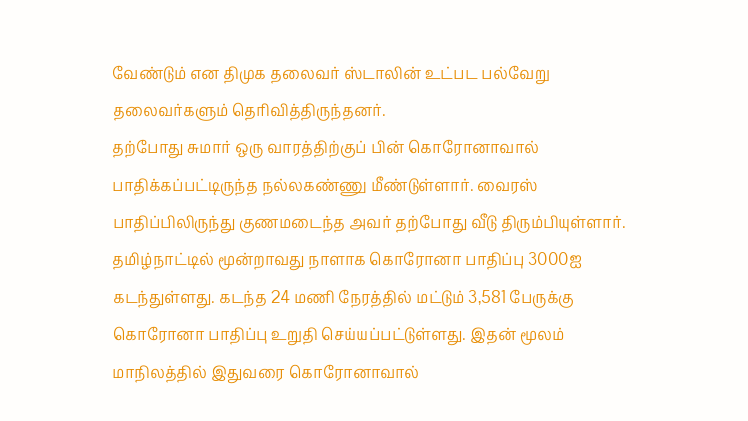வேண்டும் என திமுக தலைவர் ஸ்டாலின் உட்பட பல்வேறு தலைவர்களும் தெரிவித்திருந்தனர்.
தற்போது சுமார் ஒரு வாரத்திற்குப் பின் கொரோனாவால் பாதிக்கப்பட்டிருந்த நல்லகண்ணு மீண்டுள்ளார். வைரஸ் பாதிப்பிலிருந்து குணமடைந்த அவர் தற்போது வீடு திரும்பியுள்ளார்.
தமிழ்நாட்டில் மூன்றாவது நாளாக கொரோனா பாதிப்பு 3000ஐ கடந்துள்ளது. கடந்த 24 மணி நேரத்தில் மட்டும் 3,581 பேருக்கு கொரோனா பாதிப்பு உறுதி செய்யப்பட்டுள்ளது. இதன் மூலம் மாநிலத்தில் இதுவரை கொரோனாவால்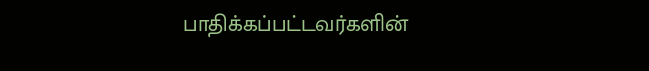பாதிக்கப்பட்டவர்களின்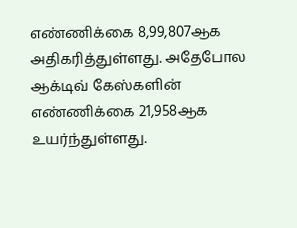எண்ணிக்கை 8,99,807ஆக அதிகரித்துள்ளது. அதேபோல ஆக்டிவ் கேஸ்களின் எண்ணிக்கை 21,958ஆக உயர்ந்துள்ளது.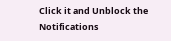Click it and Unblock the Notifications